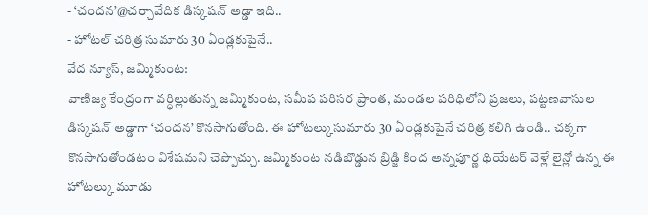- ‘చందన’@చర్చావేదిక డిస్కషన్ అడ్డా ఇది..
- హోటల్ చరిత్ర సుమారు 30 ఏండ్లకుపైనే..
వేద న్యూస్, జమ్మికుంట:
వాణిజ్య కేంద్రంగా వర్ధిల్లుతున్న జమ్మికుంట, సమీప పరిసర ప్రాంత, మండల పరిధిలోని ప్రజలు, పట్టణవాసుల డిస్కషన్ అడ్డాగా ‘చందన’ కొనసాగుతోంది. ఈ హోటల్కుసుమారు 30 ఏండ్లకుపైనే చరిత్ర కలిగి ఉండి.. చక్కగా కొనసాగుతోండటం విశేషమని చెప్పొచ్చు. జమ్మికుంట నడిబొడ్డున బ్రిడ్జి కింద అన్నపూర్ణ థియేటర్ వెళ్లే లైన్లో ఉన్న ఈ హోటల్కు మూడు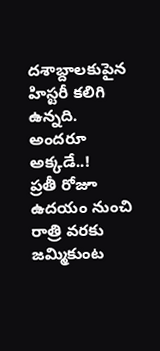దశాబ్దాలకుపైన హిస్టరీ కలిగి ఉన్నది.
అందరూ అక్కడే..!
ప్రతీ రోజూ ఉదయం నుంచి రాత్రి వరకు జమ్మికుంట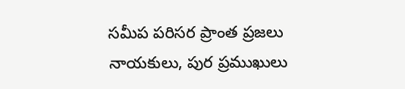సమీప పరిసర ప్రాంత ప్రజలు నాయకులు, పుర ప్రముఖులు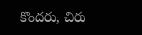కొందరు, చిరు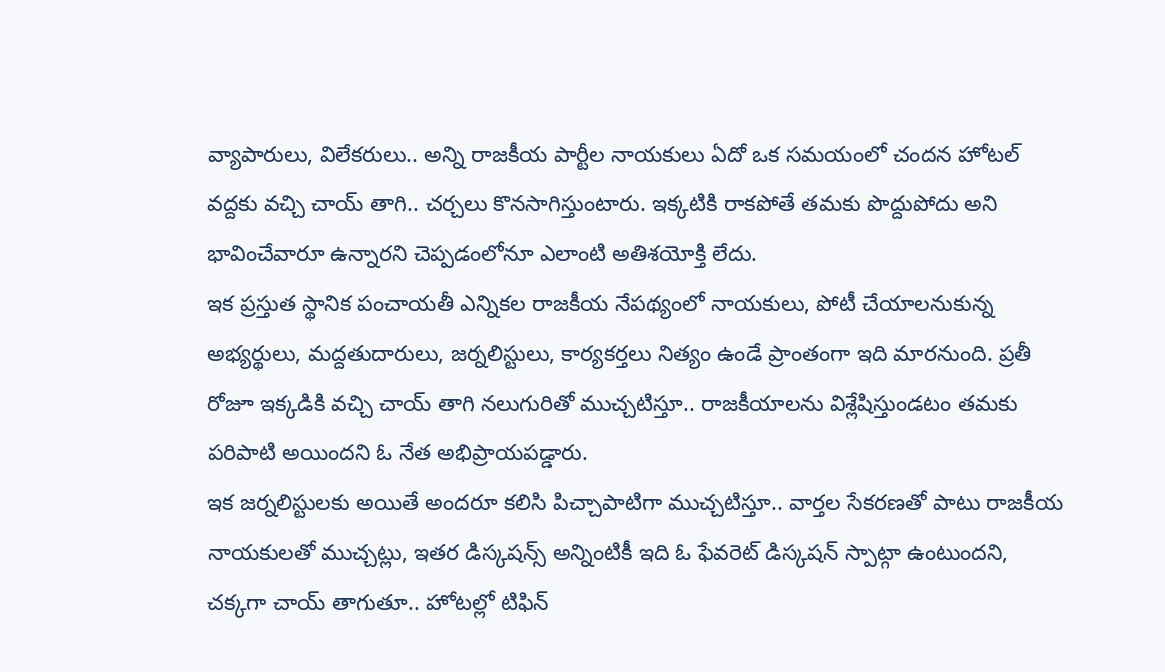వ్యాపారులు, విలేకరులు.. అన్ని రాజకీయ పార్టీల నాయకులు ఏదో ఒక సమయంలో చందన హోటల్ వద్దకు వచ్చి చాయ్ తాగి.. చర్చలు కొనసాగిస్తుంటారు. ఇక్కటికి రాకపోతే తమకు పొద్దుపోదు అని భావించేవారూ ఉన్నారని చెప్పడంలోనూ ఎలాంటి అతిశయోక్తి లేదు.
ఇక ప్రస్తుత స్థానిక పంచాయతీ ఎన్నికల రాజకీయ నేపథ్యంలో నాయకులు, పోటీ చేయాలనుకున్న అభ్యర్థులు, మద్దతుదారులు, జర్నలిస్టులు, కార్యకర్తలు నిత్యం ఉండే ప్రాంతంగా ఇది మారనుంది. ప్రతీ రోజూ ఇక్కడికి వచ్చి చాయ్ తాగి నలుగురితో ముచ్చటిస్తూ.. రాజకీయాలను విశ్లేషిస్తుండటం తమకు పరిపాటి అయిందని ఓ నేత అభిప్రాయపడ్డారు.
ఇక జర్నలిస్టులకు అయితే అందరూ కలిసి పిచ్చాపాటిగా ముచ్చటిస్తూ.. వార్తల సేకరణతో పాటు రాజకీయ నాయకులతో ముచ్చట్లు, ఇతర డిస్కషన్స్ అన్నింటికీ ఇది ఓ ఫేవరెట్ డిస్కషన్ స్పాట్గా ఉంటుందని, చక్కగా చాయ్ తాగుతూ.. హోటల్లో టిఫిన్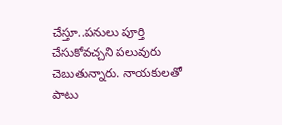చేస్తూ..పనులు పూర్తి చేసుకోవచ్చని పలువురు చెబుతున్నారు. నాయకులతో పాటు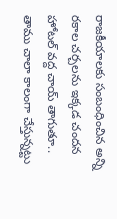రాజకీయాలకు సంబంధించిన అన్ని రకాల చర్చలను ఇక్కడ చందన హోటల్ వద్ద చాయ్ తాగుతూ.. తాము చాలా కాలంగా చేస్తున్నట్టు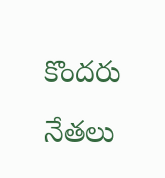కొందరు నేతలు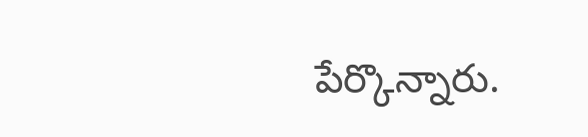పేర్కొన్నారు.